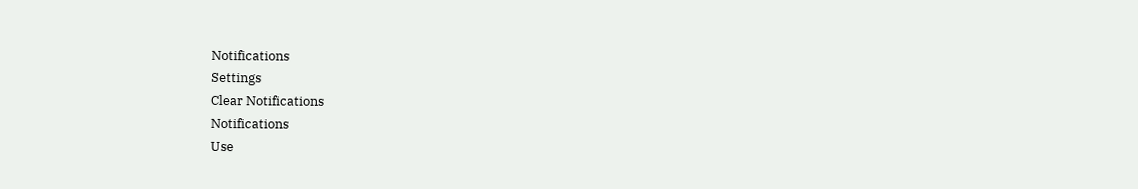Notifications
Settings
Clear Notifications
Notifications
Use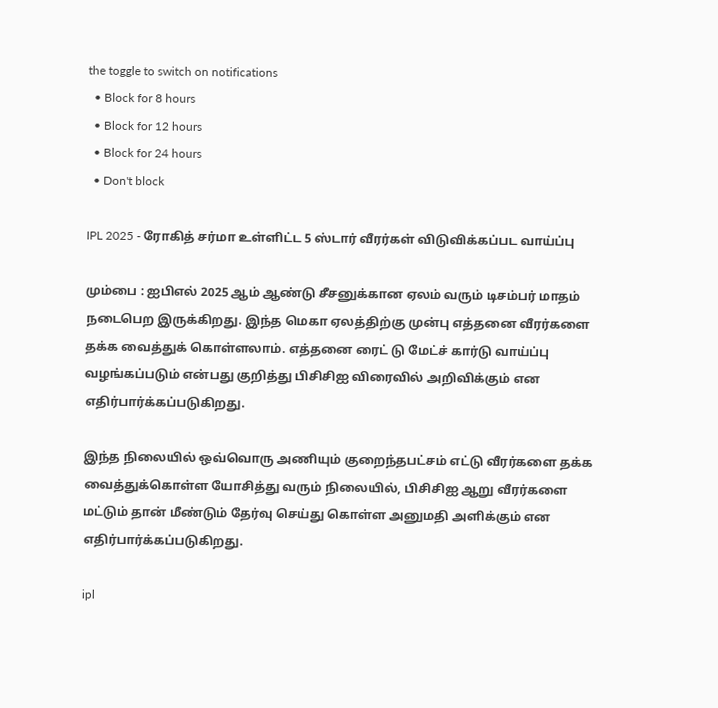the toggle to switch on notifications
  • Block for 8 hours
  • Block for 12 hours
  • Block for 24 hours
  • Don't block

IPL 2025 - ரோகித் சர்மா உள்ளிட்ட 5 ஸ்டார் வீரர்கள் விடுவிக்கப்பட வாய்ப்பு

மும்பை : ஐபிஎல் 2025 ஆம் ஆண்டு சீசனுக்கான ஏலம் வரும் டிசம்பர் மாதம் நடைபெற இருக்கிறது. இந்த மெகா ஏலத்திற்கு முன்பு எத்தனை வீரர்களை தக்க வைத்துக் கொள்ளலாம். எத்தனை ரைட் டு மேட்ச் கார்டு வாய்ப்பு வழங்கப்படும் என்பது குறித்து பிசிசிஐ விரைவில் அறிவிக்கும் என எதிர்பார்க்கப்படுகிறது.

இந்த நிலையில் ஒவ்வொரு அணியும் குறைந்தபட்சம் எட்டு வீரர்களை தக்க வைத்துக்கொள்ள யோசித்து வரும் நிலையில், பிசிசிஐ ஆறு வீரர்களை மட்டும் தான் மீண்டும் தேர்வு செய்து கொள்ள அனுமதி அளிக்கும் என எதிர்பார்க்கப்படுகிறது.

ipl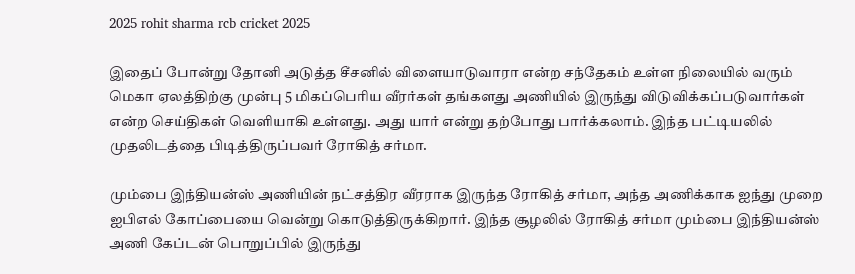2025 rohit sharma rcb cricket 2025

இதைப் போன்று தோனி அடுத்த சீசனில் விளையாடுவாரா என்ற சந்தேகம் உள்ள நிலையில் வரும் மெகா ஏலத்திற்கு முன்பு 5 மிகப்பெரிய வீரர்கள் தங்களது அணியில் இருந்து விடுவிக்கப்படுவார்கள் என்ற செய்திகள் வெளியாகி உள்ளது. அது யார் என்று தற்போது பார்க்கலாம். இந்த பட்டியலில் முதலிடத்தை பிடித்திருப்பவர் ரோகித் சர்மா.

மும்பை இந்தியன்ஸ் அணியின் நட்சத்திர வீரராக இருந்த ரோகித் சர்மா, அந்த அணிக்காக ஐந்து முறை ஐபிஎல் கோப்பையை வென்று கொடுத்திருக்கிறார். இந்த சூழலில் ரோகித் சர்மா மும்பை இந்தியன்ஸ் அணி கேப்டன் பொறுப்பில் இருந்து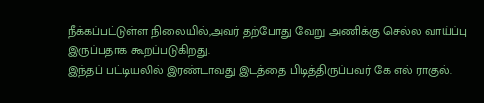நீக்கப்பட்டுள்ள நிலையில்,அவர் தற்போது வேறு அணிக்கு செல்ல வாய்ப்பு இருப்பதாக கூறப்படுகிறது.
இந்தப் பட்டியலில் இரண்டாவது இடத்தை பிடித்திருப்பவர் கே எல் ராகுல்.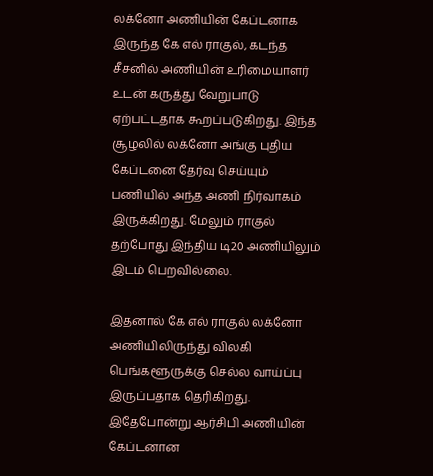லக்னோ அணியின் கேப்டனாக இருந்த கே எல் ராகுல், கடந்த சீசனில் அணியின் உரிமையாளர் உடன் கருத்து வேறுபாடு ஏற்பட்டதாக கூறப்படுகிறது. இந்த சூழலில் லக்னோ அங்கு புதிய கேப்டனை தேர்வு செய்யும் பணியில் அந்த அணி நிர்வாகம் இருக்கிறது. மேலும் ராகுல் தற்போது இந்திய டி20 அணியிலும் இடம் பெறவில்லை.

இதனால் கே எல் ராகுல் லக்னோ அணியிலிருந்து விலகி பெங்களூருக்கு செல்ல வாய்ப்பு இருப்பதாக தெரிகிறது. இதேபோன்று ஆர்சிபி அணியின் கேப்டனான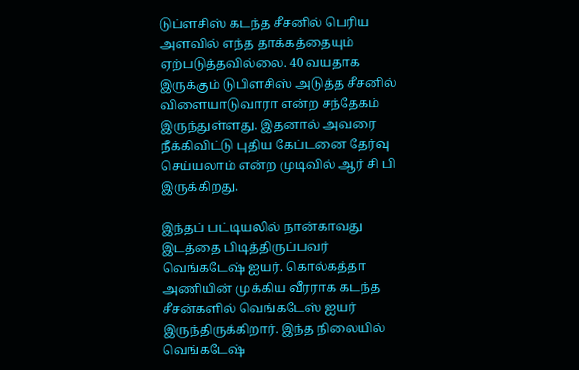டுப்ளசிஸ் கடந்த சீசனில் பெரிய அளவில் எந்த தாக்கத்தையும் ஏற்படுத்தவில்லை. 40 வயதாக இருக்கும் டுபிளசிஸ் அடுத்த சீசனில் விளையாடுவாரா என்ற சந்தேகம் இருந்துள்ளது. இதனால் அவரை நீக்கிவிட்டு புதிய கேப்டனை தேர்வு செய்யலாம் என்ற முடிவில் ஆர் சி பி இருக்கிறது.

இந்தப் பட்டியலில் நான்காவது இடத்தை பிடித்திருப்பவர் வெங்கடேஷ் ஐயர். கொல்கத்தா அணியின் முக்கிய வீரராக கடந்த சீசன்களில் வெங்கடேஸ் ஐயர் இருந்திருக்கிறார். இந்த நிலையில் வெங்கடேஷ்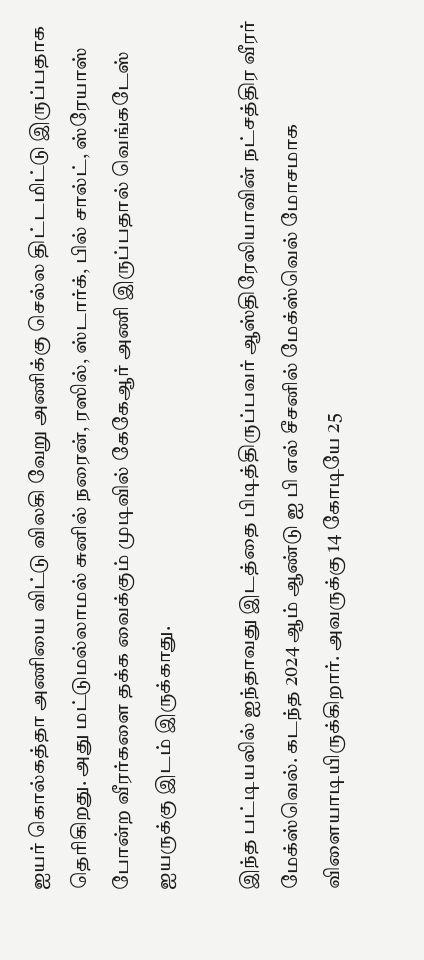ஐயர் கொல்கத்தா அணியை விட்டு விலகி வேறு அணிக்கு செல்ல திட்டமிட்டு இருப்பதாக தெரிகிறது. அது மட்டுமல்லாமல் சுனில் நரைன், ரஸில், ஸ்டார்க், பில் சால்ட், ஸ்ரேயாஸ் போன்ற வீரர்களை தக்க வைக்கும் முடிவில் கேகேஆர் அணி இருப்பதால் வெங்கடேஸ் ஐயருக்கு இடம் இருக்காது.

இந்த பட்டியலில் ஐந்தாவது இடத்தை பிடித்திருப்பவர் ஆஸ்திரேலியாவின் நட்சத்திர வீரர் மேக்ஸ்வெல். கடந்த 2024 ஆம் ஆண்டு ஐ பி எல் சீசனில் மேக்ஸ்வெல் மோசமாக விளையாடியிருக்கிறார். அவருக்கு 14 கோடியே 25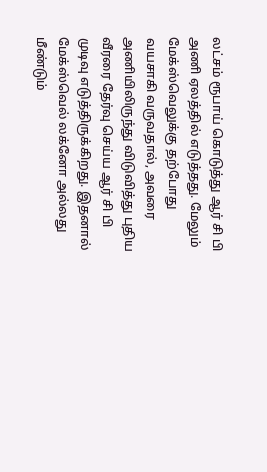லட்சம் ரூபாய் கொடுத்து ஆர் சி பி அணி ஏலத்தில் எடுத்தது. மேலும் மேக்ஸ்வெலுக்கு தற்போது வயசாகி வருவதால், அவரை அணியிலிருந்து விடுவித்து புதிய வீரரை தேர்வு செய்ய ஆர் சி பி முடிவு எடுத்திருக்கிறது. இதனால் மேக்ஸ்வெல் லக்னோ அல்லது மீண்டும்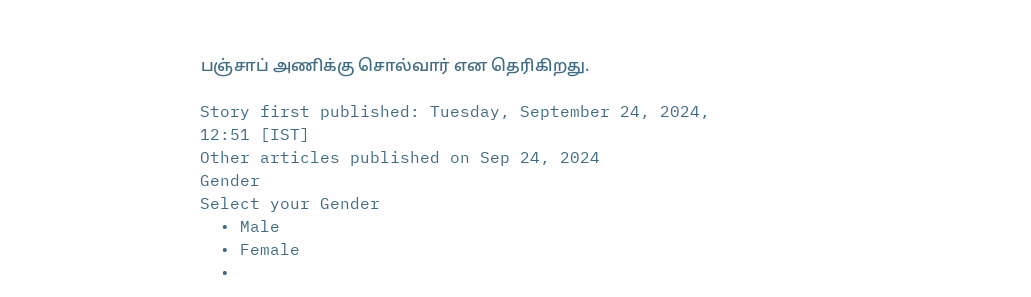பஞ்சாப் அணிக்கு சொல்வார் என தெரிகிறது.

Story first published: Tuesday, September 24, 2024, 12:51 [IST]
Other articles published on Sep 24, 2024
Gender
Select your Gender
  • Male
  • Female
  •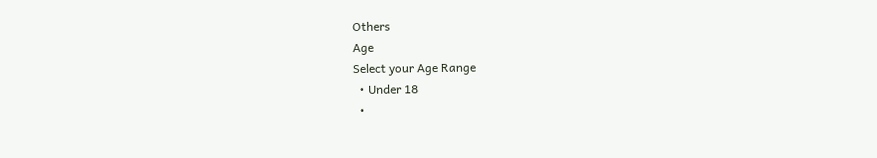Others
Age
Select your Age Range
  • Under 18
  •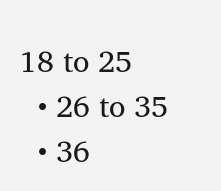18 to 25
  • 26 to 35
  • 36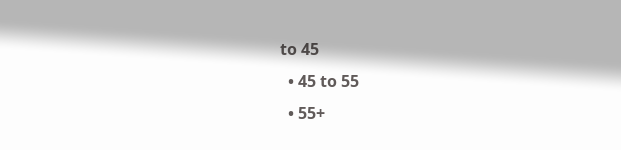to 45
  • 45 to 55
  • 55+